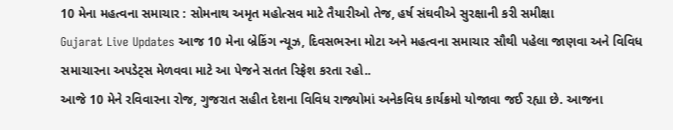10 મેના મહત્વના સમાચાર : સોમનાથ અમૃત મહોત્સવ માટે તૈયારીઓ તેજ, હર્ષ સંઘવીએ સુરક્ષાની કરી સમીક્ષા
Gujarat Live Updates આજ 10 મેના બ્રેકિંગ ન્યૂઝ, દિવસભરના મોટા અને મહત્વના સમાચાર સૌથી પહેલા જાણવા અને વિવિધ સમાચારના અપડેટ્સ મેળવવા માટે આ પેજને સતત રિફ્રેશ કરતા રહો..
આજે 10 મેને રવિવારના રોજ, ગુજરાત સહીત દેશના વિવિધ રાજ્યોમાં અનેકવિધ કાર્યક્રમો યોજાવા જઈ રહ્યા છે. આજના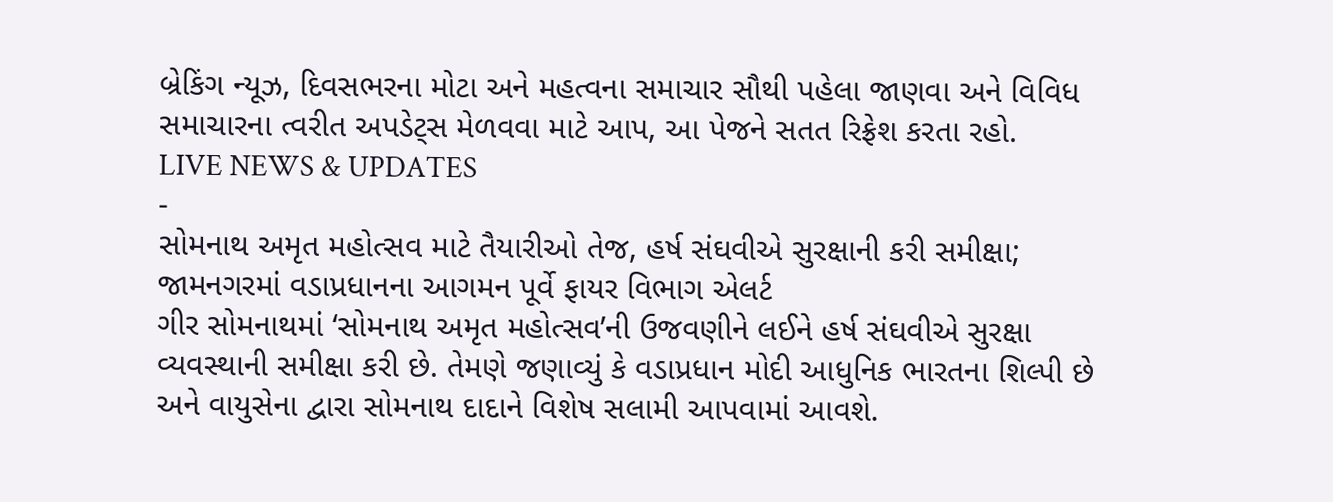બ્રેકિંગ ન્યૂઝ, દિવસભરના મોટા અને મહત્વના સમાચાર સૌથી પહેલા જાણવા અને વિવિધ સમાચારના ત્વરીત અપડેટ્સ મેળવવા માટે આપ, આ પેજને સતત રિફ્રેશ કરતા રહો.
LIVE NEWS & UPDATES
-
સોમનાથ અમૃત મહોત્સવ માટે તૈયારીઓ તેજ, હર્ષ સંઘવીએ સુરક્ષાની કરી સમીક્ષા; જામનગરમાં વડાપ્રધાનના આગમન પૂર્વે ફાયર વિભાગ એલર્ટ
ગીર સોમનાથમાં ‘સોમનાથ અમૃત મહોત્સવ’ની ઉજવણીને લઈને હર્ષ સંઘવીએ સુરક્ષા વ્યવસ્થાની સમીક્ષા કરી છે. તેમણે જણાવ્યું કે વડાપ્રધાન મોદી આધુનિક ભારતના શિલ્પી છે અને વાયુસેના દ્વારા સોમનાથ દાદાને વિશેષ સલામી આપવામાં આવશે.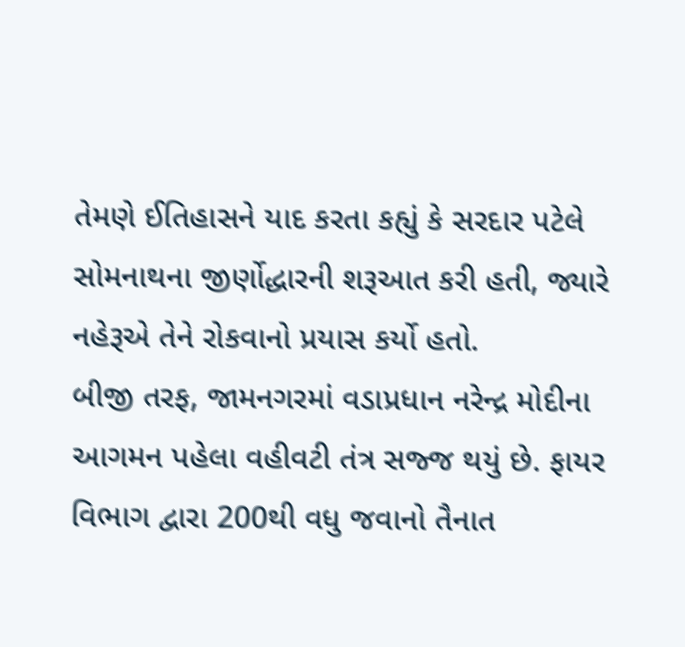તેમણે ઈતિહાસને યાદ કરતા કહ્યું કે સરદાર પટેલે સોમનાથના જીર્ણોદ્ધારની શરૂઆત કરી હતી, જ્યારે નહેરૂએ તેને રોકવાનો પ્રયાસ કર્યો હતો.
બીજી તરફ, જામનગરમાં વડાપ્રધાન નરેન્દ્ર મોદીના આગમન પહેલા વહીવટી તંત્ર સજ્જ થયું છે. ફાયર વિભાગ દ્વારા 200થી વધુ જવાનો તૈનાત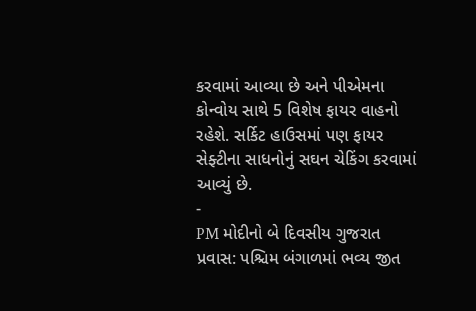કરવામાં આવ્યા છે અને પીએમના કોન્વોય સાથે 5 વિશેષ ફાયર વાહનો રહેશે. સર્કિટ હાઉસમાં પણ ફાયર સેફ્ટીના સાધનોનું સઘન ચેકિંગ કરવામાં આવ્યું છે.
-
PM મોદીનો બે દિવસીય ગુજરાત પ્રવાસ: પશ્ચિમ બંગાળમાં ભવ્ય જીત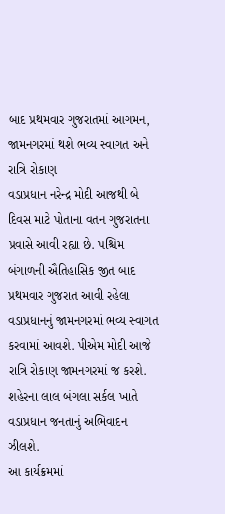બાદ પ્રથમવાર ગુજરાતમાં આગમન, જામનગરમાં થશે ભવ્ય સ્વાગત અને રાત્રિ રોકાણ
વડાપ્રધાન નરેન્દ્ર મોદી આજથી બે દિવસ માટે પોતાના વતન ગુજરાતના પ્રવાસે આવી રહ્યા છે. પશ્ચિમ બંગાળની ઐતિહાસિક જીત બાદ પ્રથમવાર ગુજરાત આવી રહેલા વડાપ્રધાનનું જામનગરમાં ભવ્ય સ્વાગત કરવામાં આવશે. પીએમ મોદી આજે રાત્રિ રોકાણ જામનગરમાં જ કરશે. શહેરના લાલ બંગલા સર્કલ ખાતે વડાપ્રધાન જનતાનું અભિવાદન ઝીલશે.
આ કાર્યક્રમમાં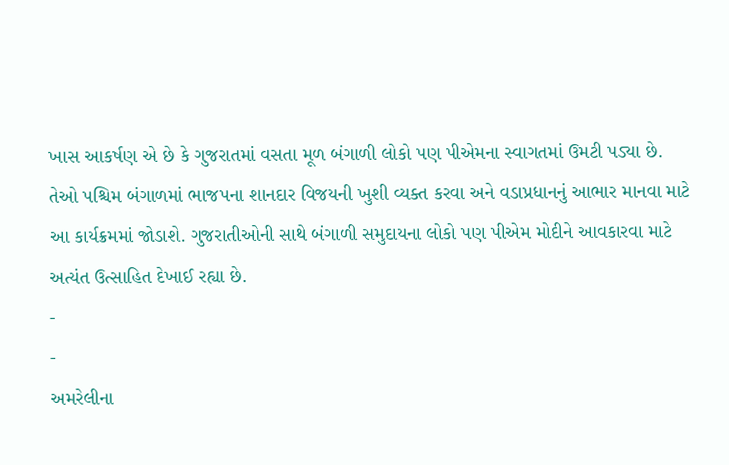ખાસ આકર્ષણ એ છે કે ગુજરાતમાં વસતા મૂળ બંગાળી લોકો પણ પીએમના સ્વાગતમાં ઉમટી પડ્યા છે. તેઓ પશ્ચિમ બંગાળમાં ભાજપના શાનદાર વિજયની ખુશી વ્યક્ત કરવા અને વડાપ્રધાનનું આભાર માનવા માટે આ કાર્યક્રમમાં જોડાશે. ગુજરાતીઓની સાથે બંગાળી સમુદાયના લોકો પણ પીએમ મોદીને આવકારવા માટે અત્યંત ઉત્સાહિત દેખાઈ રહ્યા છે.
-
-
અમરેલીના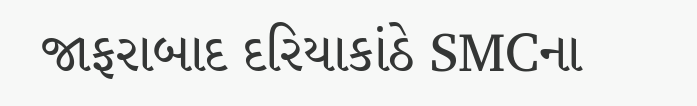જાફરાબાદ દરિયાકાંઠે SMCના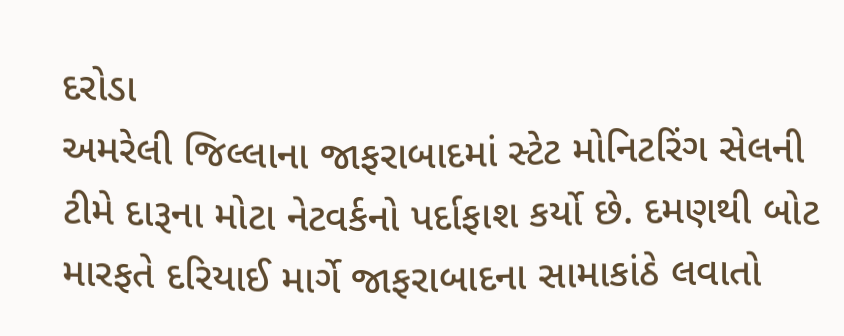દરોડા
અમરેલી જિલ્લાના જાફરાબાદમાં સ્ટેટ મોનિટરિંગ સેલની ટીમે દારૂના મોટા નેટવર્કનો પર્દાફાશ કર્યો છે. દમણથી બોટ મારફતે દરિયાઈ માર્ગે જાફરાબાદના સામાકાંઠે લવાતો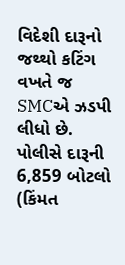વિદેશી દારૂનો જથ્થો કટિંગ વખતે જ SMCએ ઝડપી લીધો છે. પોલીસે દારૂની 6,859 બોટલો (કિંમત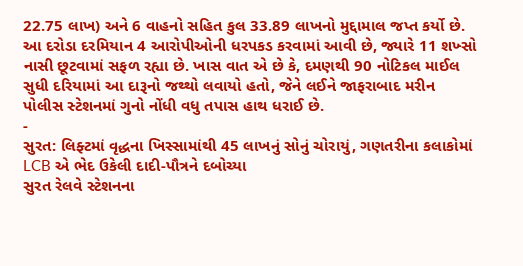22.75 લાખ) અને 6 વાહનો સહિત કુલ 33.89 લાખનો મુદ્દામાલ જપ્ત કર્યો છે. આ દરોડા દરમિયાન 4 આરોપીઓની ધરપકડ કરવામાં આવી છે, જ્યારે 11 શખ્સો નાસી છૂટવામાં સફળ રહ્યા છે. ખાસ વાત એ છે કે, દમણથી 90 નોટિકલ માઈલ સુધી દરિયામાં આ દારૂનો જથ્થો લવાયો હતો, જેને લઈને જાફરાબાદ મરીન પોલીસ સ્ટેશનમાં ગુનો નોંધી વધુ તપાસ હાથ ધરાઈ છે.
-
સુરત: લિફ્ટમાં વૃદ્ધના ખિસ્સામાંથી 45 લાખનું સોનું ચોરાયું, ગણતરીના કલાકોમાં LCB એ ભેદ ઉકેલી દાદી-પૌત્રને દબોચ્યા
સુરત રેલવે સ્ટેશનના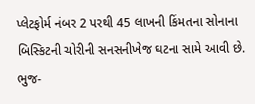પ્લેટફોર્મ નંબર 2 પરથી 45 લાખની કિંમતના સોનાના બિસ્કિટની ચોરીની સનસનીખેજ ઘટના સામે આવી છે. ભુજ-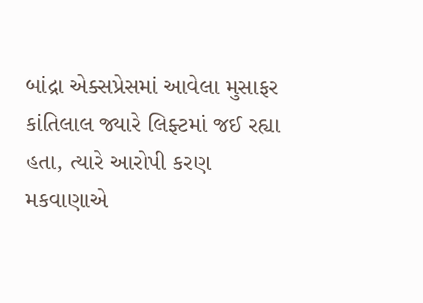બાંદ્રા એક્સપ્રેસમાં આવેલા મુસાફર કાંતિલાલ જ્યારે લિફ્ટમાં જઈ રહ્યા હતા, ત્યારે આરોપી કરણ મકવાણાએ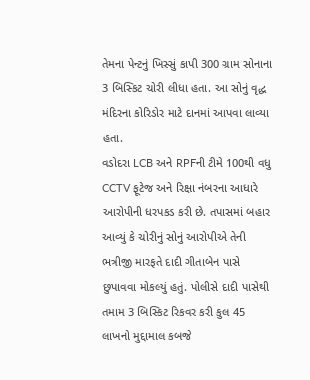તેમના પેન્ટનું ખિસ્સું કાપી 300 ગ્રામ સોનાના 3 બિસ્કિટ ચોરી લીધા હતા. આ સોનું વૃદ્ધ મંદિરના કોરિડોર માટે દાનમાં આપવા લાવ્યા હતા.
વડોદરા LCB અને RPFની ટીમે 100થી વધુ CCTV ફૂટેજ અને રિક્ષા નંબરના આધારે આરોપીની ધરપકડ કરી છે. તપાસમાં બહાર આવ્યું કે ચોરીનું સોનું આરોપીએ તેની ભત્રીજી મારફતે દાદી ગીતાબેન પાસે છુપાવવા મોકલ્યું હતું. પોલીસે દાદી પાસેથી તમામ 3 બિસ્કિટ રિકવર કરી કુલ 45 લાખનો મુદ્દામાલ કબજે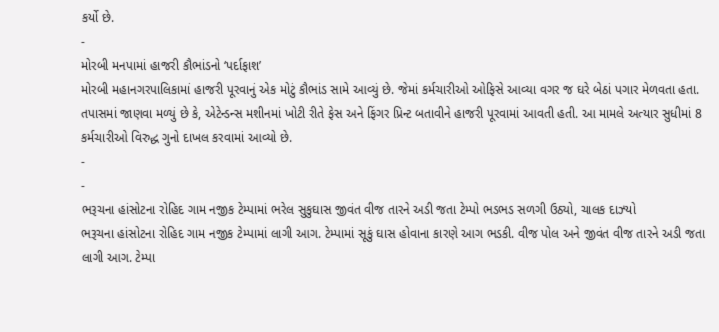કર્યો છે.
-
મોરબી મનપામાં હાજરી કૌભાંડનો ‘પર્દાફાશ’
મોરબી મહાનગરપાલિકામાં હાજરી પૂરવાનું એક મોટું કૌભાંડ સામે આવ્યું છે. જેમાં કર્મચારીઓ ઓફિસે આવ્યા વગર જ ઘરે બેઠાં પગાર મેળવતા હતા. તપાસમાં જાણવા મળ્યું છે કે, એટેન્ડન્સ મશીનમાં ખોટી રીતે ફેસ અને ફિંગર પ્રિન્ટ બતાવીને હાજરી પૂરવામાં આવતી હતી. આ મામલે અત્યાર સુધીમાં 8 કર્મચારીઓ વિરુદ્ધ ગુનો દાખલ કરવામાં આવ્યો છે.
-
-
ભરૂચના હાંસોટના રોહિદ ગામ નજીક ટેમ્પામાં ભરેલ સુકુઘાસ જીવંત વીજ તારને અડી જતા ટેમ્પો ભડભડ સળગી ઉઠ્યો, ચાલક દાઝ્યો
ભરૂચના હાંસોટના રોહિદ ગામ નજીક ટેમ્પામાં લાગી આગ. ટેમ્પામાં સૂકું ઘાસ હોવાના કારણે આગ ભડકી. વીજ પોલ અને જીવંત વીજ તારને અડી જતા લાગી આગ. ટેમ્પા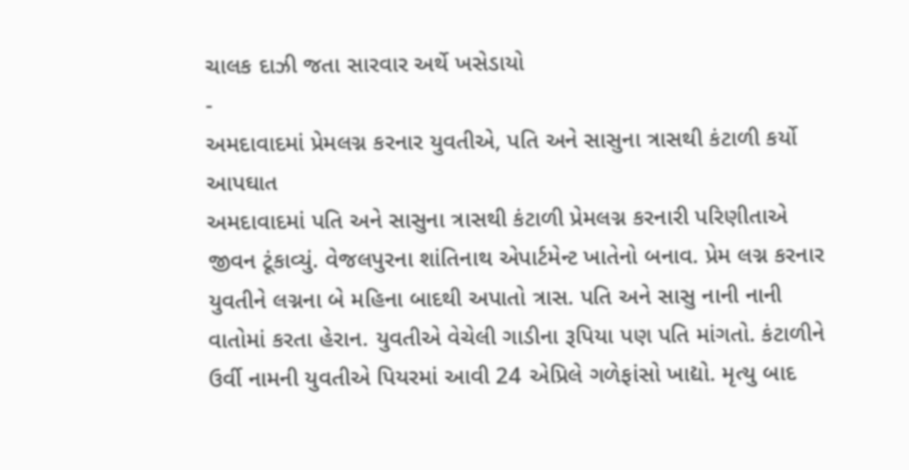ચાલક દાઝી જતા સારવાર અર્થે ખસેડાયો
-
અમદાવાદમાં પ્રેમલગ્ન કરનાર યુવતીએ, પતિ અને સાસુના ત્રાસથી કંટાળી કર્યો આપઘાત
અમદાવાદમાં પતિ અને સાસુના ત્રાસથી કંટાળી પ્રેમલગ્ન કરનારી પરિણીતાએ જીવન ટૂંકાવ્યું. વેજલપુરના શાંતિનાથ એપાર્ટમેન્ટ ખાતેનો બનાવ. પ્રેમ લગ્ન કરનાર યુવતીને લગ્નના બે મહિના બાદથી અપાતો ત્રાસ. પતિ અને સાસુ નાની નાની વાતોમાં કરતા હેરાન. યુવતીએ વેચેલી ગાડીના રૂપિયા પણ પતિ માંગતો. કંટાળીને ઉર્વી નામની યુવતીએ પિયરમાં આવી 24 એપ્રિલે ગળેફાંસો ખાદ્યો. મૃત્યુ બાદ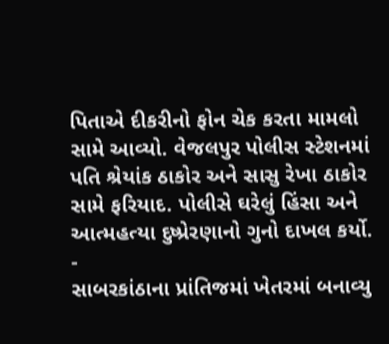પિતાએ દીકરીનો ફોન ચેક કરતા મામલો સામે આવ્યો. વેજલપુર પોલીસ સ્ટેશનમાં પતિ શ્રેયાંક ઠાકોર અને સાસુ રેખા ઠાકોર સામે ફરિયાદ. પોલીસે ઘરેલું હિંસા અને આત્મહત્યા દુષ્પ્રેરણાનો ગુનો દાખલ કર્યો.
-
સાબરકાંઠાના પ્રાંતિજમાં ખેતરમાં બનાવ્યુ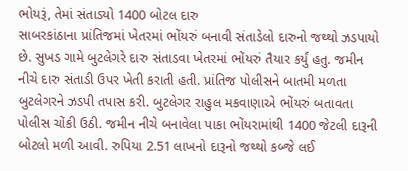ભોયરૂં, તેમાં સંતાડ્યો 1400 બોટલ દારુ
સાબરકાંઠાના પ્રાંતિજમાં ખેતરમાં ભોંયરું બનાવી સંતાડેલો દારુનો જથ્થો ઝડપાયો છે. સુખડ ગામે બુટલેગરે દારુ સંતાડવા ખેતરમાં ભોંયરું તૈયાર કર્યું હતુ. જમીન નીચે દારુ સંતાડી ઉપર ખેતી કરાતી હતી. પ્રાંતિજ પોલીસને બાતમી મળતા બુટલેગરને ઝડપી તપાસ કરી. બુટલેગર રાહુલ મકવાણાએ ભોંયરું બતાવતા પોલીસ ચોંકી ઉઠી. જમીન નીચે બનાવેલા પાકા ભોંયરામાંથી 1400 જેટલી દારૂની બોટલો મળી આવી. રુપિયા 2.51 લાખનો દારૂનો જથ્થો કબ્જે લઈ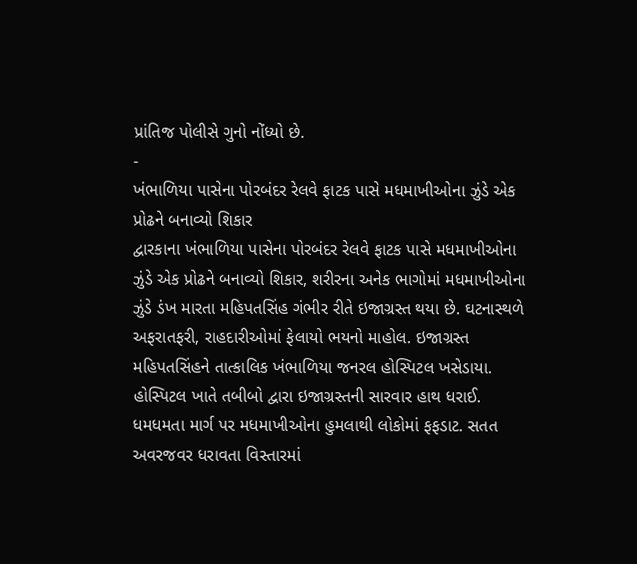પ્રાંતિજ પોલીસે ગુનો નોંધ્યો છે.
-
ખંભાળિયા પાસેના પોરબંદર રેલવે ફાટક પાસે મધમાખીઓના ઝુંડે એક પ્રોઢને બનાવ્યો શિકાર
દ્વારકાના ખંભાળિયા પાસેના પોરબંદર રેલવે ફાટક પાસે મધમાખીઓના ઝુંડે એક પ્રોઢને બનાવ્યો શિકાર, શરીરના અનેક ભાગોમાં મધમાખીઓના ઝુંડે ડંખ મારતા મહિપતસિંહ ગંભીર રીતે ઇજાગ્રસ્ત થયા છે. ઘટનાસ્થળે અફરાતફરી, રાહદારીઓમાં ફેલાયો ભયનો માહોલ. ઇજાગ્રસ્ત મહિપતસિંહને તાત્કાલિક ખંભાળિયા જનરલ હોસ્પિટલ ખસેડાયા. હોસ્પિટલ ખાતે તબીબો દ્વારા ઇજાગ્રસ્તની સારવાર હાથ ધરાઈ. ધમધમતા માર્ગ પર મધમાખીઓના હુમલાથી લોકોમાં ફફડાટ. સતત અવરજવર ધરાવતા વિસ્તારમાં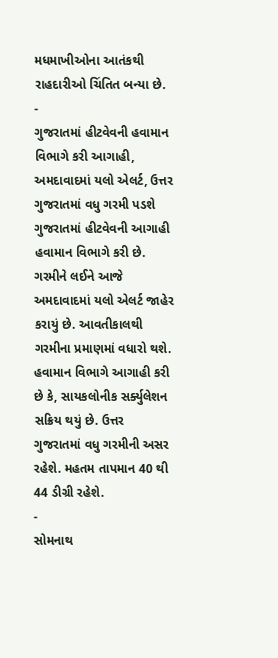મધમાખીઓના આતંકથી રાહદારીઓ ચિંતિત બન્યા છે.
-
ગુજરાતમાં હીટવેવની હવામાન વિભાગે કરી આગાહી, અમદાવાદમાં યલો એલર્ટ, ઉત્તર ગુજરાતમાં વધુ ગરમી પડશે
ગુજરાતમાં હીટવેવની આગાહી હવામાન વિભાગે કરી છે. ગરમીને લઈને આજે અમદાવાદમાં યલો એલર્ટ જાહેર કરાયું છે. આવતીકાલથી ગરમીના પ્રમાણમાં વધારો થશે. હવામાન વિભાગે આગાહી કરી છે કે, સાયકલોનીક સર્ક્યુલેશન સક્રિય થયું છે. ઉત્તર ગુજરાતમાં વધુ ગરમીની અસર રહેશે. મહતમ તાપમાન 40 થી 44 ડીગ્રી રહેશે.
-
સોમનાથ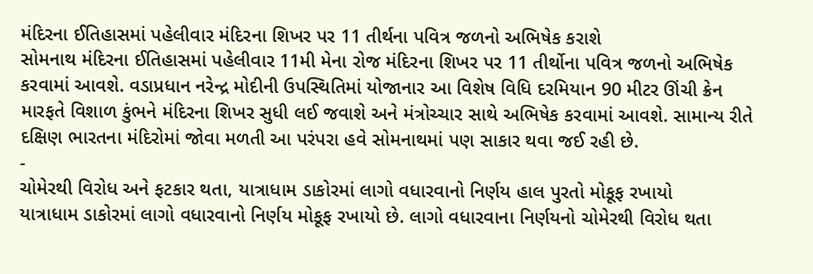મંદિરના ઈતિહાસમાં પહેલીવાર મંદિરના શિખર પર 11 તીર્થના પવિત્ર જળનો અભિષેક કરાશે
સોમનાથ મંદિરના ઈતિહાસમાં પહેલીવાર 11મી મેના રોજ મંદિરના શિખર પર 11 તીર્થોના પવિત્ર જળનો અભિષેક કરવામાં આવશે. વડાપ્રધાન નરેન્દ્ર મોદીની ઉપસ્થિતિમાં યોજાનાર આ વિશેષ વિધિ દરમિયાન 90 મીટર ઊંચી ક્રેન મારફતે વિશાળ કુંભને મંદિરના શિખર સુધી લઈ જવાશે અને મંત્રોચ્ચાર સાથે અભિષેક કરવામાં આવશે. સામાન્ય રીતે દક્ષિણ ભારતના મંદિરોમાં જોવા મળતી આ પરંપરા હવે સોમનાથમાં પણ સાકાર થવા જઈ રહી છે.
-
ચોમેરથી વિરોધ અને ફટકાર થતા, યાત્રાધામ ડાકોરમાં લાગો વધારવાનો નિર્ણય હાલ પુરતો મોકૂફ રખાયો
યાત્રાધામ ડાકોરમાં લાગો વધારવાનો નિર્ણય મોકૂફ રખાયો છે. લાગો વધારવાના નિર્ણયનો ચોમેરથી વિરોધ થતા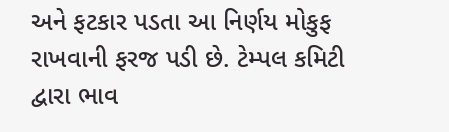અને ફટકાર પડતા આ નિર્ણય મોકુફ રાખવાની ફરજ પડી છે. ટેમ્પલ કમિટી દ્વારા ભાવ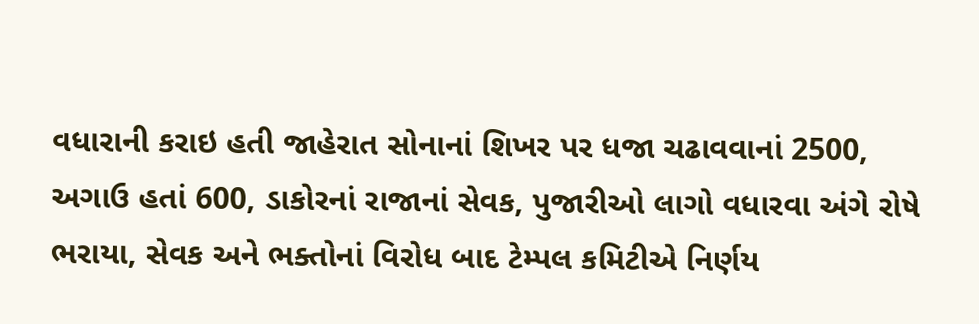વધારાની કરાઇ હતી જાહેરાત સોનાનાં શિખર પર ધજા ચઢાવવાનાં 2500, અગાઉ હતાં 600, ડાકોરનાં રાજાનાં સેવક, પુજારીઓ લાગો વધારવા અંગે રોષે ભરાયા, સેવક અને ભક્તોનાં વિરોધ બાદ ટેમ્પલ કમિટીએ નિર્ણય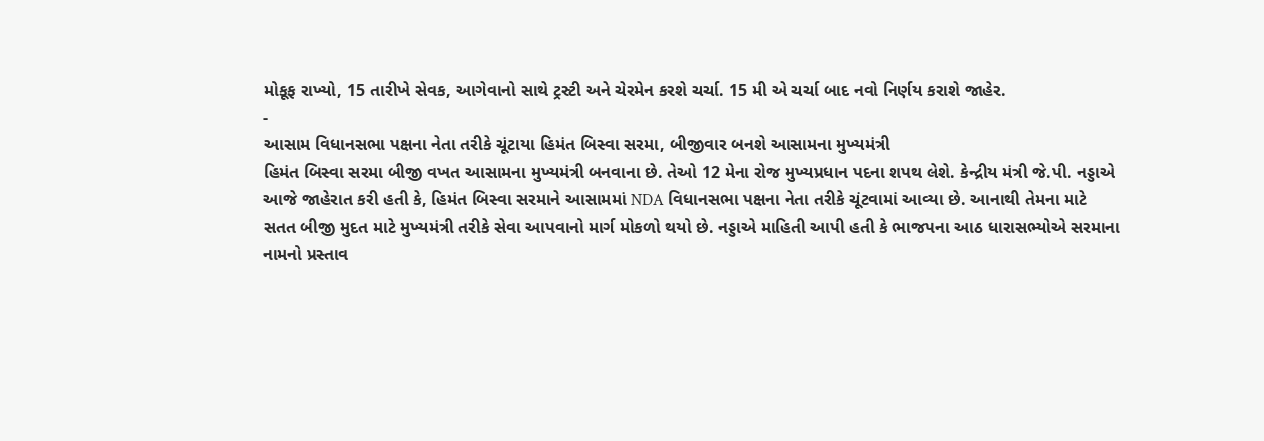મોકૂફ રાખ્યો, 15 તારીખે સેવક, આગેવાનો સાથે ટ્રસ્ટી અને ચેરમેન કરશે ચર્ચા. 15 મી એ ચર્ચા બાદ નવો નિર્ણય કરાશે જાહેર.
-
આસામ વિધાનસભા પક્ષના નેતા તરીકે ચૂંટાયા હિમંત બિસ્વા સરમા, બીજીવાર બનશે આસામના મુખ્યમંત્રી
હિમંત બિસ્વા સરમા બીજી વખત આસામના મુખ્યમંત્રી બનવાના છે. તેઓ 12 મેના રોજ મુખ્યપ્રધાન પદના શપથ લેશે. કેન્દ્રીય મંત્રી જે.પી. નડ્ડાએ આજે જાહેરાત કરી હતી કે, હિમંત બિસ્વા સરમાને આસામમાં NDA વિધાનસભા પક્ષના નેતા તરીકે ચૂંટવામાં આવ્યા છે. આનાથી તેમના માટે સતત બીજી મુદત માટે મુખ્યમંત્રી તરીકે સેવા આપવાનો માર્ગ મોકળો થયો છે. નડ્ડાએ માહિતી આપી હતી કે ભાજપના આઠ ધારાસભ્યોએ સરમાના નામનો પ્રસ્તાવ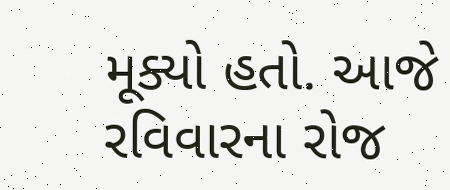મૂક્યો હતો. આજે રવિવારના રોજ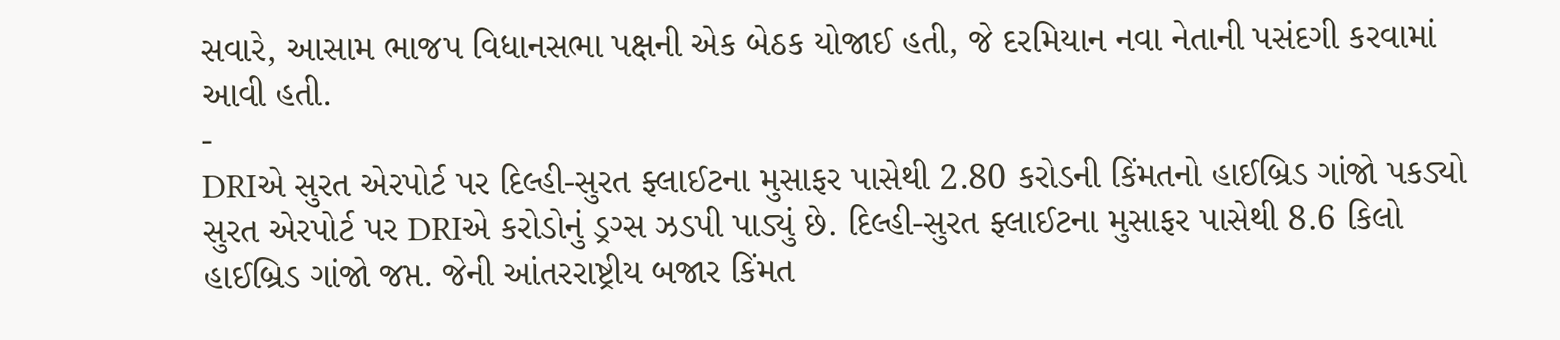સવારે, આસામ ભાજપ વિધાનસભા પક્ષની એક બેઠક યોજાઈ હતી, જે દરમિયાન નવા નેતાની પસંદગી કરવામાં આવી હતી.
-
DRIએ સુરત એરપોર્ટ પર દિલ્હી-સુરત ફ્લાઈટના મુસાફર પાસેથી 2.80 કરોડની કિંમતનો હાઈબ્રિડ ગાંજો પકડ્યો
સુરત એરપોર્ટ પર DRIએ કરોડોનું ડ્રગ્સ ઝડપી પાડ્યું છે. દિલ્હી-સુરત ફ્લાઈટના મુસાફર પાસેથી 8.6 કિલો હાઈબ્રિડ ગાંજો જપ્ત. જેની આંતરરાષ્ટ્રીય બજાર કિંમત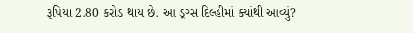રૂપિયા 2.80 કરોડ થાય છે. આ ડ્રગ્સ દિલ્હીમાં ક્યાંથી આવ્યું?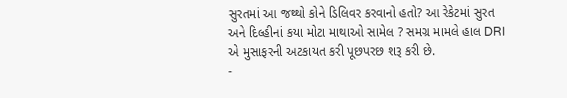સુરતમાં આ જથ્થો કોને ડિલિવર કરવાનો હતો? આ રેકેટમાં સુરત અને દિલ્હીનાં કયા મોટા માથાઓ સામેલ ? સમગ્ર મામલે હાલ DRI એ મુસાફરની અટકાયત કરી પૂછપરછ શરૂ કરી છે.
-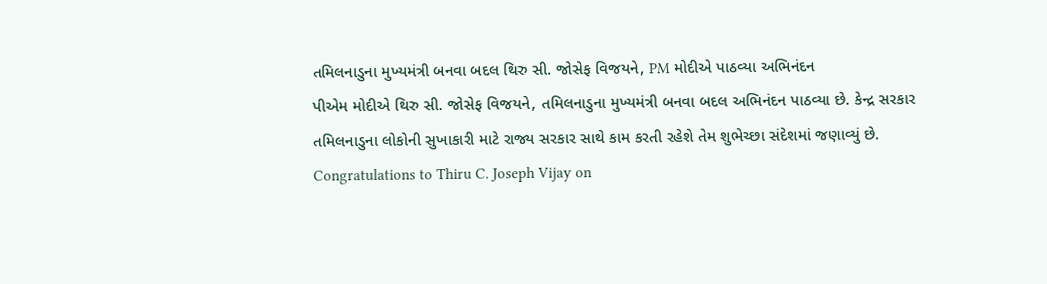તમિલનાડુના મુખ્યમંત્રી બનવા બદલ થિરુ સી. જોસેફ વિજયને, PM મોદીએ પાઠવ્યા અભિનંદન
પીએમ મોદીએ થિરુ સી. જોસેફ વિજયને, તમિલનાડુના મુખ્યમંત્રી બનવા બદલ અભિનંદન પાઠવ્યા છે. કેન્દ્ર સરકાર તમિલનાડુના લોકોની સુખાકારી માટે રાજ્ય સરકાર સાથે કામ કરતી રહેશે તેમ શુભેચ્છા સંદેશમાં જણાવ્યું છે.
Congratulations to Thiru C. Joseph Vijay on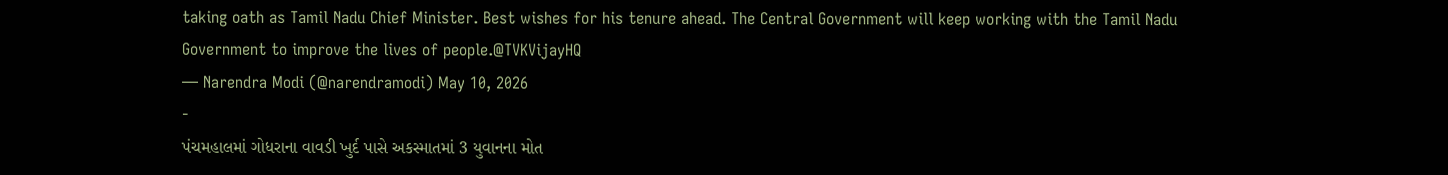taking oath as Tamil Nadu Chief Minister. Best wishes for his tenure ahead. The Central Government will keep working with the Tamil Nadu Government to improve the lives of people.@TVKVijayHQ
— Narendra Modi (@narendramodi) May 10, 2026
-
પંચમહાલમાં ગોધરાના વાવડી ખુર્દ પાસે અકસ્માતમાં 3 યુવાનના મોત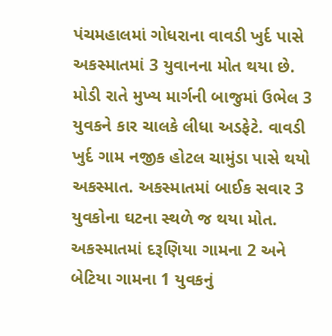પંચમહાલમાં ગોધરાના વાવડી ખુર્દ પાસે અકસ્માતમાં 3 યુવાનના મોત થયા છે. મોડી રાતે મુખ્ય માર્ગની બાજુમાં ઉભેલ 3 યુવકને કાર ચાલકે લીધા અડફેટે. વાવડી ખુર્દ ગામ નજીક હોટલ ચામુંડા પાસે થયો અકસ્માત. અકસ્માતમાં બાઈક સવાર 3 યુવકોના ઘટના સ્થળે જ થયા મોત. અકસ્માતમાં દરૂણિયા ગામના 2 અને બેટિયા ગામના 1 યુવકનું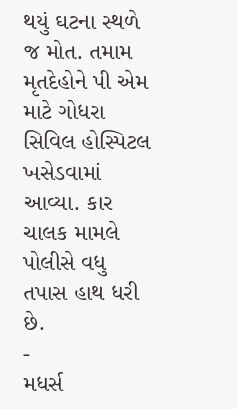થયું ઘટના સ્થળે જ મોત. તમામ મૃતદેહોને પી એમ માટે ગોધરા સિવિલ હોસ્પિટલ ખસેડવામાં આવ્યા. કાર ચાલક મામલે પોલીસે વધુ તપાસ હાથ ધરી છે.
-
મધર્સ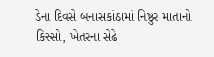ડેના દિવસે બનાસકાંઠામાં નિષ્ઠુર માતાનો કિસ્સો, ખેતરના સેઢે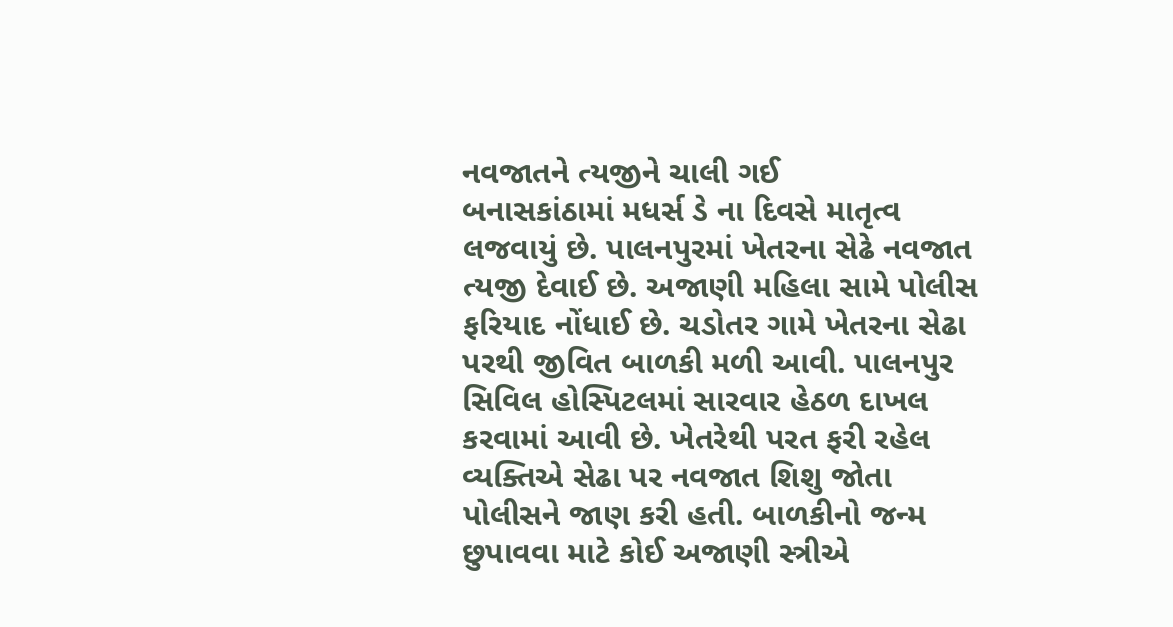નવજાતને ત્યજીને ચાલી ગઈ
બનાસકાંઠામાં મધર્સ ડે ના દિવસે માતૃત્વ લજવાયું છે. પાલનપુરમાં ખેતરના સેઢે નવજાત ત્યજી દેવાઈ છે. અજાણી મહિલા સામે પોલીસ ફરિયાદ નોંધાઈ છે. ચડોતર ગામે ખેતરના સેઢા પરથી જીવિત બાળકી મળી આવી. પાલનપુર સિવિલ હોસ્પિટલમાં સારવાર હેઠળ દાખલ કરવામાં આવી છે. ખેતરેથી પરત ફરી રહેલ વ્યક્તિએ સેઢા પર નવજાત શિશુ જોતા પોલીસને જાણ કરી હતી. બાળકીનો જન્મ છુપાવવા માટે કોઈ અજાણી સ્ત્રીએ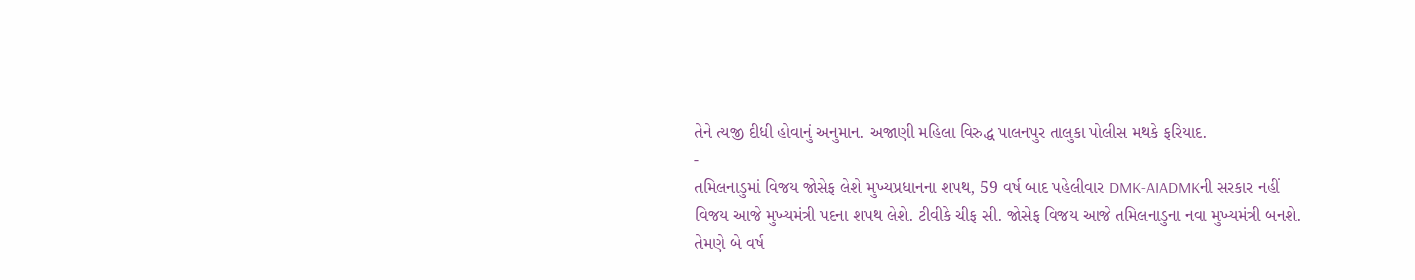તેને ત્યજી દીધી હોવાનું અનુમાન. અજાણી મહિલા વિરુદ્ધ પાલનપુર તાલુકા પોલીસ મથકે ફરિયાદ.
-
તમિલનાડુમાં વિજય જોસેફ લેશે મુખ્યપ્રધાનના શપથ, 59 વર્ષ બાદ પહેલીવાર DMK-AIADMKની સરકાર નહીં
વિજય આજે મુખ્યમંત્રી પદના શપથ લેશે. ટીવીકે ચીફ સી. જોસેફ વિજય આજે તમિલનાડુના નવા મુખ્યમંત્રી બનશે. તેમણે બે વર્ષ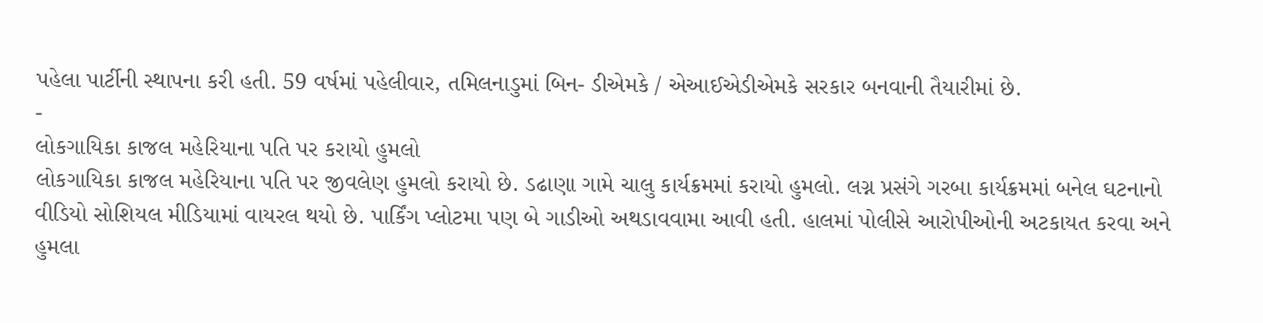પહેલા પાર્ટીની સ્થાપના કરી હતી. 59 વર્ષમાં પહેલીવાર, તમિલનાડુમાં બિન- ડીએમકે / એઆઈએડીએમકે સરકાર બનવાની તૈયારીમાં છે.
-
લોકગાયિકા કાજલ મહેરિયાના પતિ પર કરાયો હુમલો
લોકગાયિકા કાજલ મહેરિયાના પતિ પર જીવલેણ હુમલો કરાયો છે. ડઢાણા ગામે ચાલુ કાર્યક્રમમાં કરાયો હુમલો. લગ્ન પ્રસંગે ગરબા કાર્યક્રમમાં બનેલ ઘટનાનો વીડિયો સોશિયલ મીડિયામાં વાયરલ થયો છે. પાર્કિંગ પ્લોટમા પણ બે ગાડીઓ અથડાવવામા આવી હતી. હાલમાં પોલીસે આરોપીઓની અટકાયત કરવા અને હુમલા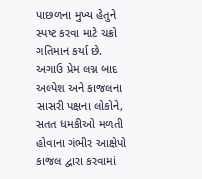પાછળના મુખ્ય હેતુને સ્પષ્ટ કરવા માટે ચક્રો ગતિમાન કર્યા છે. અગાઉ પ્રેમ લગ્ન બાદ અલ્પેશ અને કાજલના સાસરી પક્ષના લોકોને, સતત ધમકીઓ મળતી હોવાના ગંભીર આક્ષેપો કાજલ દ્વારા કરવામાં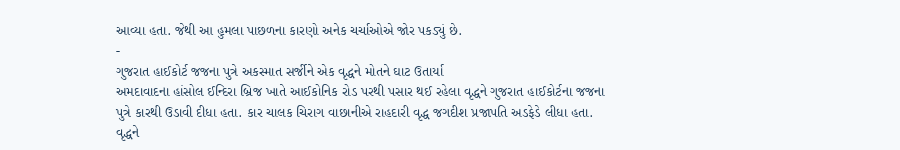આવ્યા હતા. જેથી આ હુમલા પાછળના કારણો અનેક ચર્ચાઓએ જોર પકડ્યું છે.
-
ગુજરાત હાઈકોર્ટ જજના પુત્રે અકસ્માત સર્જીને એક વૃદ્ધને મોતને ઘાટ ઉતાર્યા
અમદાવાદના હાંસોલ ઈન્દિરા બ્રિજ ખાતે આઈકોનિક રોડ પરથી પસાર થઈ રહેલા વૃદ્ધને ગુજરાત હાઈકોર્ટના જજના પુત્રે કારથી ઉડાવી દીધા હતા. કાર ચાલક ચિરાગ વાછાનીએ રાહદારી વૃદ્ધ જગદીશ પ્રજાપતિ અડફેડે લીધા હતા. વૃદ્ધને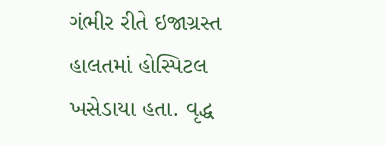ગંભીર રીતે ઇજાગ્રસ્ત હાલતમાં હોસ્પિટલ ખસેડાયા હતા. વૃદ્ધ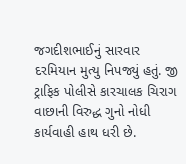જગદીશભાઈનું સારવાર દરમિયાન મુત્યુ નિપજ્યું હતું. જી ટ્રાફિક પોલીસે કારચાલક ચિરાગ વાછાની વિરુદ્ધ ગુનો નોધી કાર્યવાહી હાથ ધરી છે.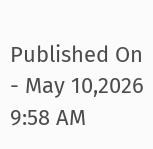Published On - May 10,2026 9:58 AM